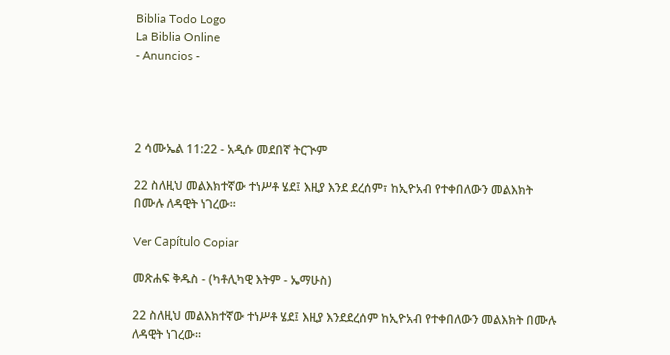Biblia Todo Logo
La Biblia Online
- Anuncios -




2 ሳሙኤል 11:22 - አዲሱ መደበኛ ትርጒም

22 ስለዚህ መልእክተኛው ተነሥቶ ሄደ፤ እዚያ እንደ ደረሰም፣ ከኢዮአብ የተቀበለውን መልእክት በሙሉ ለዳዊት ነገረው።

Ver Capítulo Copiar

መጽሐፍ ቅዱስ - (ካቶሊካዊ እትም - ኤማሁስ)

22 ስለዚህ መልእክተኛው ተነሥቶ ሄደ፤ እዚያ እንደደረሰም ከኢዮአብ የተቀበለውን መልእክት በሙሉ ለዳዊት ነገረው።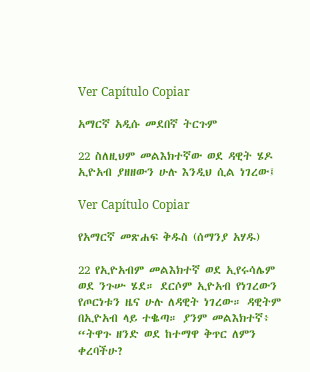Ver Capítulo Copiar

አማርኛ አዲሱ መደበኛ ትርጉም

22 ስለዚህም መልእክተኛው ወደ ዳዊት ሄዶ ኢዮአብ ያዘዘውን ሁሉ እንዲህ ሲል ነገረው፤

Ver Capítulo Copiar

የአማርኛ መጽሐፍ ቅዱስ (ሰማንያ አሃዱ)

22 የኢዮአብም መልእክተኛ ወደ ኢየሩሳሌም ወደ ንጉሡ ሄደ። ደርሶም ኢዮአብ የነገረውን የጦርነቱን ዜና ሁሉ ለዳዊት ነገረው። ዳዊትም በኢዮአብ ላይ ተቈጣ። ያንም መልእክተኛ፥ “ትዋጉ ዘንድ ወደ ከተማዋ ቅጥር ለምን ቀረባችሁ?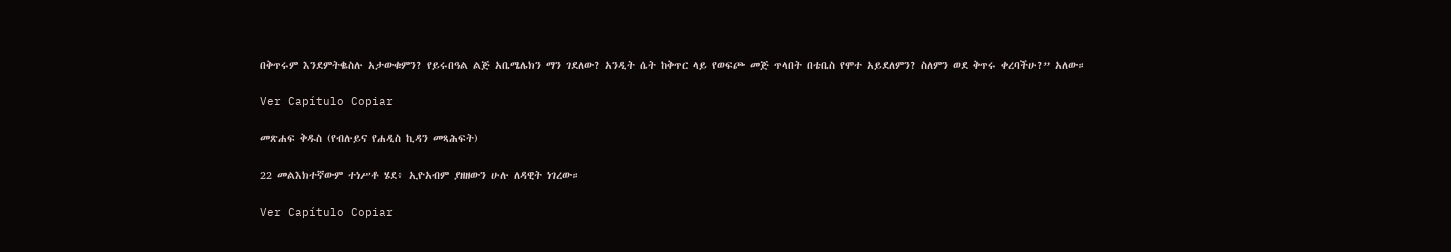በቅጥሩም እንደምትቈስሉ አታውቁምን? የይሩበዓል ልጅ አቤሜሌክን ማን ገደለው? አንዲት ሴት ከቅጥር ላይ የወፍጮ መጅ ጥላበት በቴቤስ የሞተ አይደለምን? ስለምን ወደ ቅጥሩ ቀረባችሁ?” አለው።

Ver Capítulo Copiar

መጽሐፍ ቅዱስ (የብሉይና የሐዲስ ኪዳን መጻሕፍት)

22 መልእክተኛውም ተነሥቶ ሄደ፥ ኢዮአብም ያዘዘውን ሁሉ ለዳዊት ነገረው።

Ver Capítulo Copiar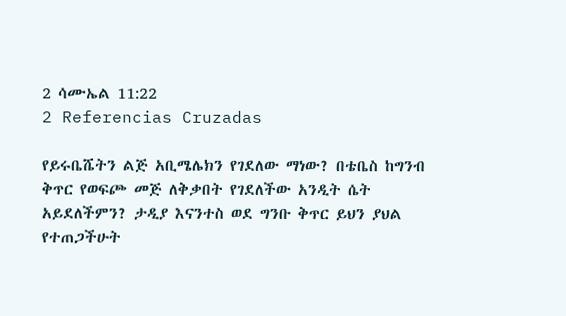2 ሳሙኤል 11:22
2 Referencias Cruzadas

የይሩቤሼትን ልጅ አቢሜሌክን የገደለው ማነው? በቴቤስ ከግንብ ቅጥር የወፍጮ መጅ ለቅቃበት የገደለችው አንዲት ሴት አይደለችምን? ታዲያ እናንተስ ወደ ግንቡ ቅጥር ይህን ያህል የተጠጋችሁት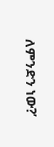ለምንድን ነው?’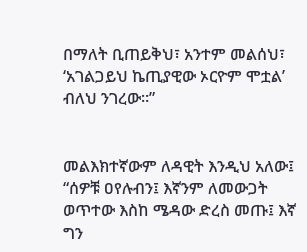በማለት ቢጠይቅህ፣ አንተም መልሰህ፣ ‘አገልጋይህ ኬጢያዊው ኦርዮም ሞቷል’ ብለህ ንገረው።”


መልእክተኛውም ለዳዊት እንዲህ አለው፤ “ሰዎቹ ዐየሉብን፤ እኛንም ለመውጋት ወጥተው እስከ ሜዳው ድረስ መጡ፤ እኛ ግን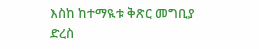እስከ ከተማዪቱ ቅጽር መግቢያ ድረስ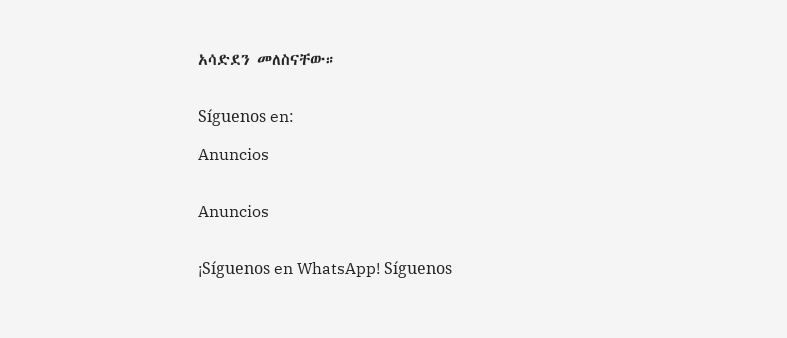አሳድደን መለስናቸው።


Síguenos en:

Anuncios


Anuncios


¡Síguenos en WhatsApp! Síguenos